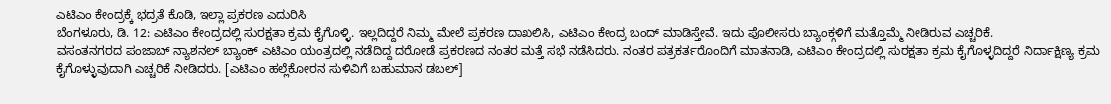ಎಟಿಎಂ ಕೇಂದ್ರಕ್ಕೆ ಭದ್ರತೆ ಕೊಡಿ, ಇಲ್ಲಾ ಪ್ರಕರಣ ಎದುರಿಸಿ
ಬೆಂಗಳೂರು, ಡಿ. 12: ಎಟಿಎಂ ಕೇಂದ್ರದಲ್ಲಿ ಸುರಕ್ಷತಾ ಕ್ರಮ ಕೈಗೊಳ್ಳಿ. ಇಲ್ಲದಿದ್ದರೆ ನಿಮ್ಮ ಮೇಲೆ ಪ್ರಕರಣ ದಾಖಲಿಸಿ, ಎಟಿಎಂ ಕೇಂದ್ರ ಬಂದ್ ಮಾಡಿಸ್ತೇವೆ. ಇದು ಪೊಲೀಸರು ಬ್ಯಾಂಕ್ಗಳಿಗೆ ಮತ್ತೊಮ್ಮೆ ನೀಡಿರುವ ಎಚ್ಚರಿಕೆ.
ವಸಂತನಗರದ ಪಂಜಾಬ್ ನ್ಯಾಶನಲ್ ಬ್ಯಾಂಕ್ ಎಟಿಎಂ ಯಂತ್ರದಲ್ಲಿ ನಡೆದಿದ್ದ ದರೋಡೆ ಪ್ರಕರಣದ ನಂತರ ಮತ್ತೆ ಸಭೆ ನಡೆಸಿದರು. ನಂತರ ಪತ್ರಕರ್ತರೊಂದಿಗೆ ಮಾತನಾಡಿ, ಎಟಿಎಂ ಕೇಂದ್ರದಲ್ಲಿ ಸುರಕ್ಷತಾ ಕ್ರಮ ಕೈಗೊಳ್ಳದಿದ್ದರೆ ನಿರ್ದಾಕ್ಷಿಣ್ಯ ಕ್ರಮ ಕೈಗೊಳ್ಳುವುದಾಗಿ ಎಚ್ಚರಿಕೆ ನೀಡಿದರು. [ಎಟಿಎಂ ಹಲ್ಲೆಕೋರನ ಸುಳಿವಿಗೆ ಬಹುಮಾನ ಡಬಲ್]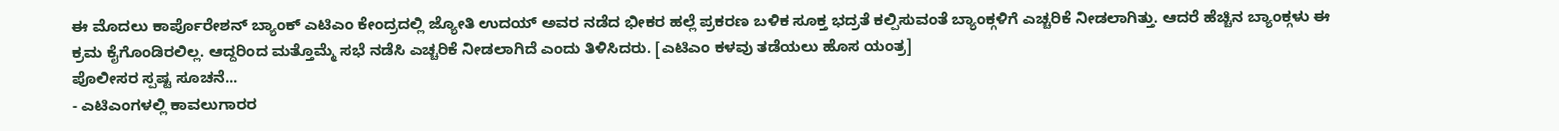ಈ ಮೊದಲು ಕಾರ್ಪೊರೇಶನ್ ಬ್ಯಾಂಕ್ ಎಟಿಎಂ ಕೇಂದ್ರದಲ್ಲಿ ಜ್ಯೋತಿ ಉದಯ್ ಅವರ ನಡೆದ ಭೀಕರ ಹಲ್ಲೆ ಪ್ರಕರಣ ಬಳಿಕ ಸೂಕ್ತ ಭದ್ರತೆ ಕಲ್ಪಿಸುವಂತೆ ಬ್ಯಾಂಕ್ಗಳಿಗೆ ಎಚ್ಚರಿಕೆ ನೀಡಲಾಗಿತ್ತು. ಆದರೆ ಹೆಚ್ಚಿನ ಬ್ಯಾಂಕ್ಗಳು ಈ ಕ್ರಮ ಕೈಗೊಂಡಿರಲಿಲ್ಲ. ಆದ್ದರಿಂದ ಮತ್ತೊಮ್ಮೆ ಸಭೆ ನಡೆಸಿ ಎಚ್ಚರಿಕೆ ನೀಡಲಾಗಿದೆ ಎಂದು ತಿಳಿಸಿದರು. [ಎಟಿಎಂ ಕಳವು ತಡೆಯಲು ಹೊಸ ಯಂತ್ರ]
ಪೊಲೀಸರ ಸ್ಪಷ್ಟ ಸೂಚನೆ...
- ಎಟಿಎಂಗಳಲ್ಲಿ ಕಾವಲುಗಾರರ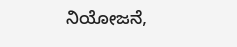ನಿಯೋಜನೆ,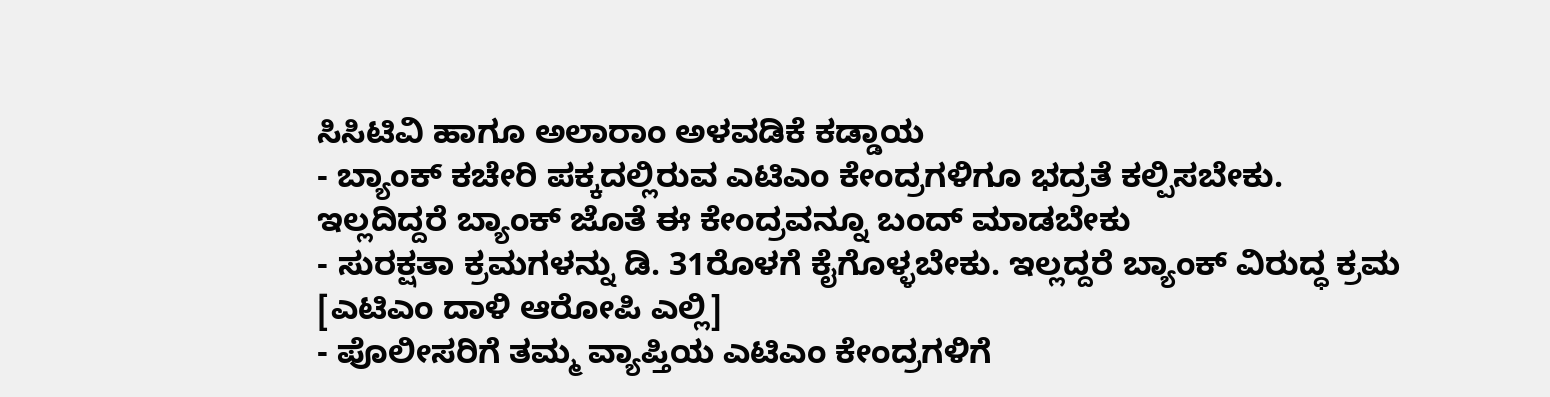ಸಿಸಿಟಿವಿ ಹಾಗೂ ಅಲಾರಾಂ ಅಳವಡಿಕೆ ಕಡ್ಡಾಯ
- ಬ್ಯಾಂಕ್ ಕಚೇರಿ ಪಕ್ಕದಲ್ಲಿರುವ ಎಟಿಎಂ ಕೇಂದ್ರಗಳಿಗೂ ಭದ್ರತೆ ಕಲ್ಪಿಸಬೇಕು. ಇಲ್ಲದಿದ್ದರೆ ಬ್ಯಾಂಕ್ ಜೊತೆ ಈ ಕೇಂದ್ರವನ್ನೂ ಬಂದ್ ಮಾಡಬೇಕು
- ಸುರಕ್ಷತಾ ಕ್ರಮಗಳನ್ನು ಡಿ. 31ರೊಳಗೆ ಕೈಗೊಳ್ಳಬೇಕು. ಇಲ್ಲದ್ದರೆ ಬ್ಯಾಂಕ್ ವಿರುದ್ಧ ಕ್ರಮ [ಎಟಿಎಂ ದಾಳಿ ಆರೋಪಿ ಎಲ್ಲಿ]
- ಪೊಲೀಸರಿಗೆ ತಮ್ಮ ವ್ಯಾಪ್ತಿಯ ಎಟಿಎಂ ಕೇಂದ್ರಗಳಿಗೆ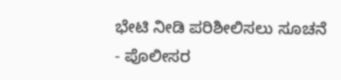ಭೇಟಿ ನೀಡಿ ಪರಿಶೀಲಿಸಲು ಸೂಚನೆ
- ಪೊಲೀಸರ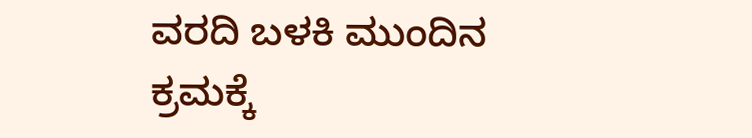ವರದಿ ಬಳಕಿ ಮುಂದಿನ ಕ್ರಮಕ್ಕೆ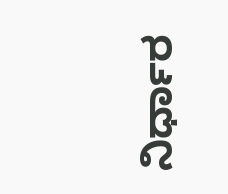ನಿರ್ಧಾರ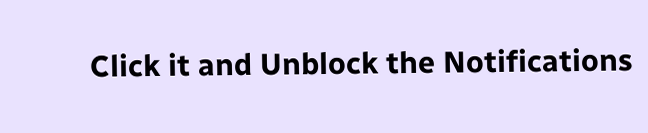Click it and Unblock the Notifications